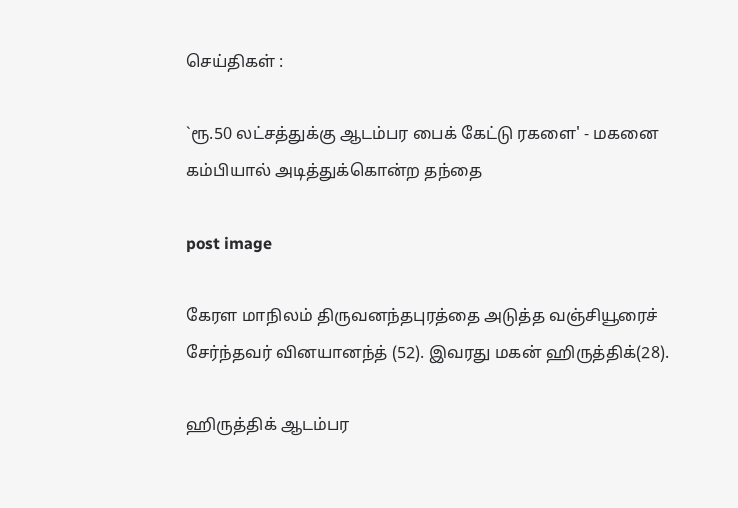செய்திகள் :

`ரூ.50 லட்சத்துக்கு ஆடம்பர பைக் கேட்டு ரகளை' - மகனை கம்பியால் அடித்துக்கொன்ற தந்தை

post image

கேரள மாநிலம் திருவனந்தபுரத்தை அடுத்த வஞ்சியூரைச் சேர்ந்தவர் வினயானந்த் (52). இவரது மகன் ஹிருத்திக்(28).

ஹிருத்திக் ஆடம்பர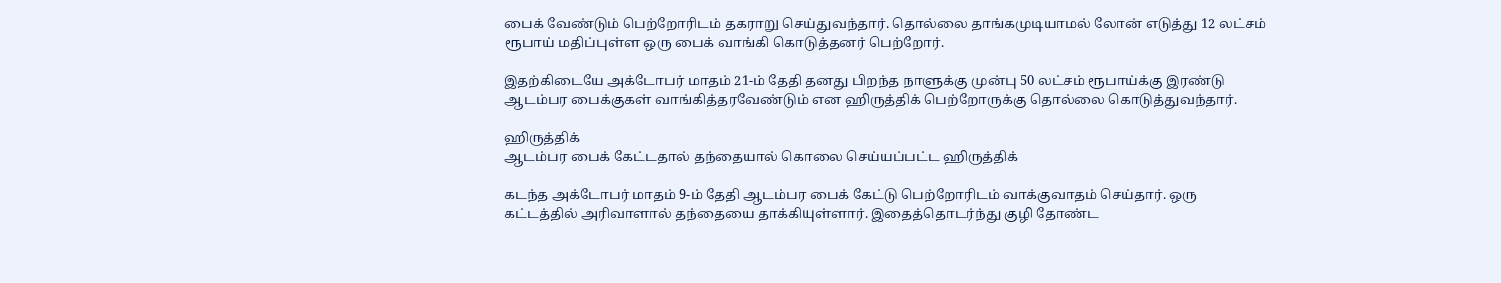பைக் வேண்டும் பெற்றோரிடம் தகராறு செய்துவந்தார். தொல்லை தாங்கமுடியாமல் லோன் எடுத்து 12 லட்சம் ரூபாய் மதிப்புள்ள ஒரு பைக் வாங்கி கொடுத்தனர் பெற்றோர்.

இதற்கிடையே அக்டோபர் மாதம் 21-ம் தேதி தனது பிறந்த நாளுக்கு முன்பு 50 லட்சம் ரூபாய்க்கு இரண்டு ஆடம்பர பைக்குகள் வாங்கித்தரவேண்டும் என ஹிருத்திக் பெற்றோருக்கு தொல்லை கொடுத்துவந்தார்.

ஹிருத்திக்
ஆடம்பர பைக் கேட்டதால் தந்தையால் கொலை செய்யப்பட்ட ஹிருத்திக்

கடந்த அக்டோபர் மாதம் 9-ம் தேதி ஆடம்பர பைக் கேட்டு பெற்றோரிடம் வாக்குவாதம் செய்தார். ஒரு கட்டத்தில் அரிவாளால் தந்தையை தாக்கியுள்ளார். இதைத்தொடர்ந்து குழி தோண்ட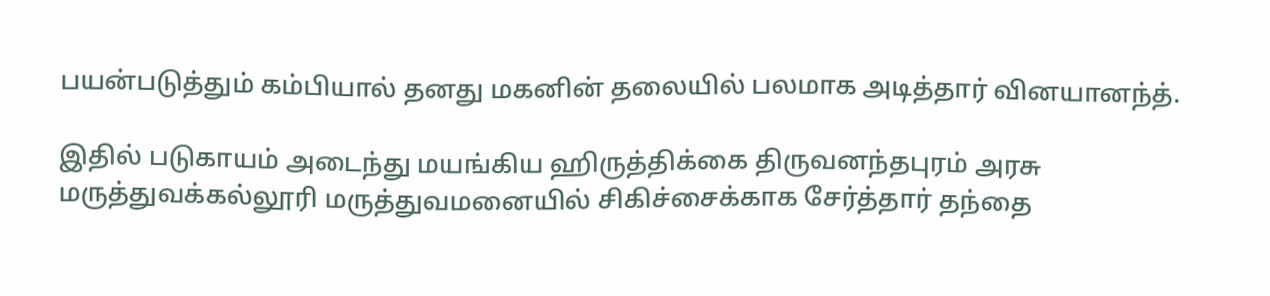பயன்படுத்தும் கம்பியால் தனது மகனின் தலையில் பலமாக அடித்தார் வினயானந்த்.

இதில் படுகாயம் அடைந்து மயங்கிய ஹிருத்திக்கை திருவனந்தபுரம் அரசு மருத்துவக்கல்லூரி மருத்துவமனையில் சிகிச்சைக்காக சேர்த்தார் தந்தை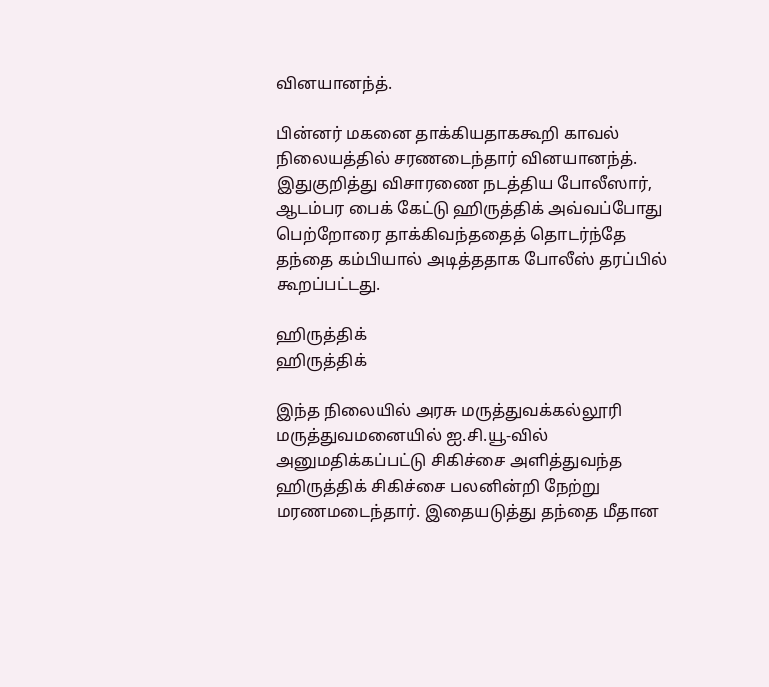வினயானந்த்.

பின்னர் மகனை தாக்கியதாககூறி காவல் நிலையத்தில் சரணடைந்தார் வினயானந்த். இதுகுறித்து விசாரணை நடத்திய போலீஸார், ஆடம்பர பைக் கேட்டு ஹிருத்திக் அவ்வப்போது பெற்றோரை தாக்கிவந்ததைத் தொடர்ந்தே தந்தை கம்பியால் அடித்ததாக போலீஸ் தரப்பில் கூறப்பட்டது.

ஹிருத்திக்
ஹிருத்திக்

இந்த நிலையில் அரசு மருத்துவக்கல்லூரி மருத்துவமனையில் ஐ.சி.யூ-வில் அனுமதிக்கப்பட்டு சிகிச்சை அளித்துவந்த ஹிருத்திக் சிகிச்சை பலனின்றி நேற்று மரணமடைந்தார். இதையடுத்து தந்தை மீதான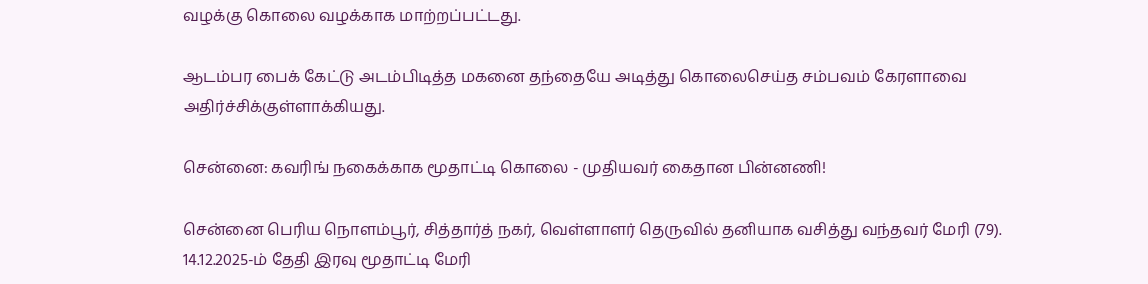வழக்கு கொலை வழக்காக மாற்றப்பட்டது.

ஆடம்பர பைக் கேட்டு அடம்பிடித்த மகனை தந்தையே அடித்து கொலைசெய்த சம்பவம் கேரளாவை அதிர்ச்சிக்குள்ளாக்கியது.

சென்னை: கவரிங் நகைக்காக மூதாட்டி கொலை - முதியவர் கைதான பின்னணி!

சென்னை பெரிய நொளம்பூர், சித்தார்த் நகர், வெள்ளாளர் தெருவில் தனியாக வசித்து வந்தவர் மேரி (79). 14.12.2025-ம் தேதி இரவு மூதாட்டி மேரி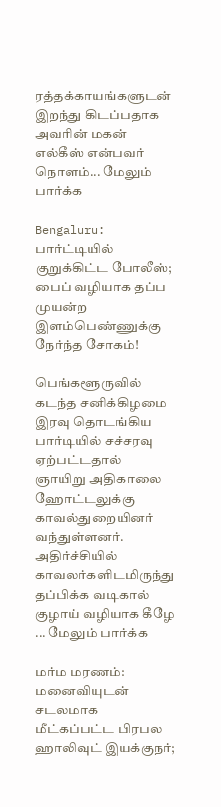ரத்தக்காயங்களுடன் இறந்து கிடப்பதாக அவரின் மகன் எல்கீஸ் என்பவர் நொளம்... மேலும் பார்க்க

Bengaluru: பார்ட்டியில் குறுக்கிட்ட போலீஸ்; பைப் வழியாக தப்ப முயன்ற இளம்பெண்ணுக்கு நேர்ந்த சோகம்!

பெங்களூருவில் கடந்த சனிக்கிழமை இரவு தொடங்கிய பார்டியில் சச்சரவு ஏற்பட்டதால் ஞாயிறு அதிகாலை ஹோட்டலுக்கு காவல்துறையினர் வந்துள்ளனர். அதிர்ச்சியில் காவலர்களிடமிருந்து தப்பிக்க வடிகால் குழாய் வழியாக கீழே ... மேலும் பார்க்க

மர்ம மரணம்: மனைவியுடன் சடலமாக மீட்கப்பட்ட பிரபல ஹாலிவுட் இயக்குநர்;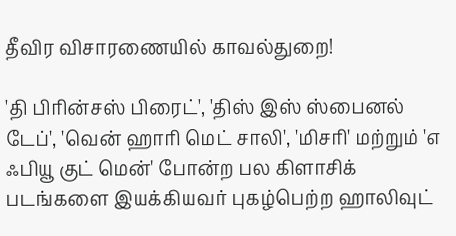தீவிர விசாரணையில் காவல்துறை!

'தி பிரின்சஸ் பிரைட்', 'திஸ் இஸ் ஸ்பைனல் டேப்', 'வென் ஹாரி மெட் சாலி', 'மிசரி' மற்றும் 'எ ஃபியூ குட் மென்' போன்ற பல கிளாசிக் படங்களை இயக்கியவர் புகழ்பெற்ற ஹாலிவுட்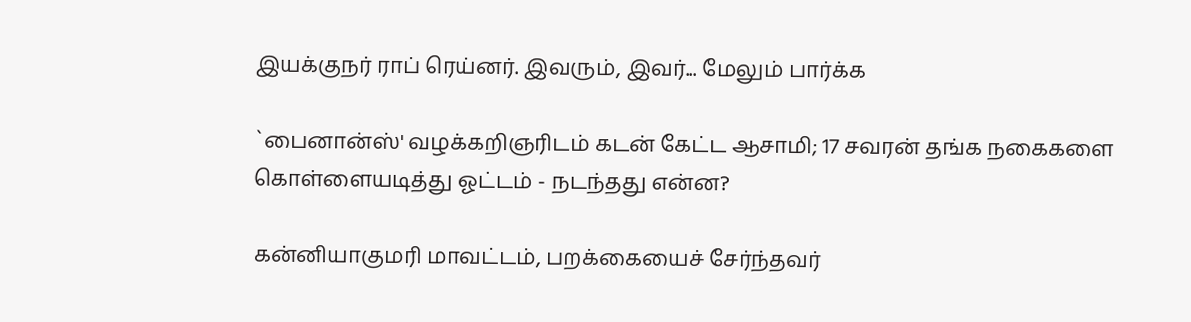இயக்குநர் ராப் ரெய்னர். இவரும், இவர்... மேலும் பார்க்க

`பைனான்ஸ்' வழக்கறிஞரிடம் கடன் கேட்ட ஆசாமி; 17 சவரன் தங்க நகைகளை கொள்ளையடித்து ஓட்டம் - நடந்தது என்ன?

கன்னியாகுமரி மாவட்டம், பறக்கையைச் சேர்ந்தவர்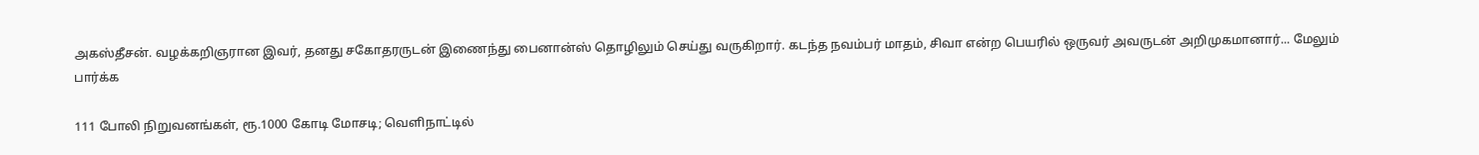அகஸ்தீசன். வழக்கறிஞரான இவர், தனது சகோதரருடன் இணைந்து பைனான்ஸ் தொழிலும் செய்து வருகிறார். கடந்த நவம்பர் மாதம், சிவா என்ற பெயரில் ஒருவர் அவருடன் அறிமுகமானார்... மேலும் பார்க்க

111 போலி நிறுவனங்கள், ரூ.1000 கோடி மோசடி; வெளிநாட்டில்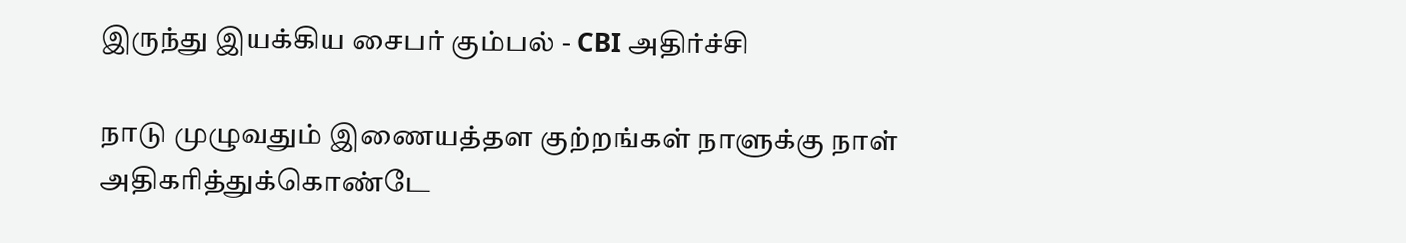இருந்து இயக்கிய சைபர் கும்பல் - CBI அதிர்ச்சி

நாடு முழுவதும் இணையத்தள குற்றங்கள் நாளுக்கு நாள் அதிகரித்துக்கொண்டே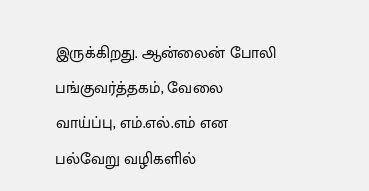இருக்கிறது. ஆன்லைன் போலி பங்குவர்த்தகம், வேலை வாய்ப்பு, எம்.எல்.எம் என பல்வேறு வழிகளில்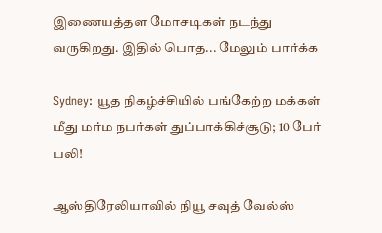இணையத்தள மோசடிகள் நடந்து வருகிறது. இதில் பொத... மேலும் பார்க்க

Sydney: யூத நிகழ்ச்சியில் பங்கேற்ற மக்கள் மீது மர்ம நபர்கள் துப்பாக்கிச்சூடு; 10 பேர் பலி!

ஆஸ்திரேலியாவில் நியூ சவுத் வேல்ஸ்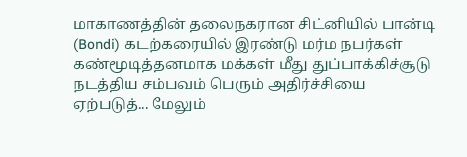மாகாணத்தின் தலைநகரான சிட்னியில் பான்டி (Bondi) கடற்கரையில் இரண்டு மர்ம நபர்கள் கண்மூடித்தனமாக மக்கள் மீது துப்பாக்கிச்சூடு நடத்திய சம்பவம் பெரும் அதிர்ச்சியை ஏற்படுத்... மேலும்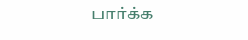பார்க்க